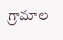గ్రామాల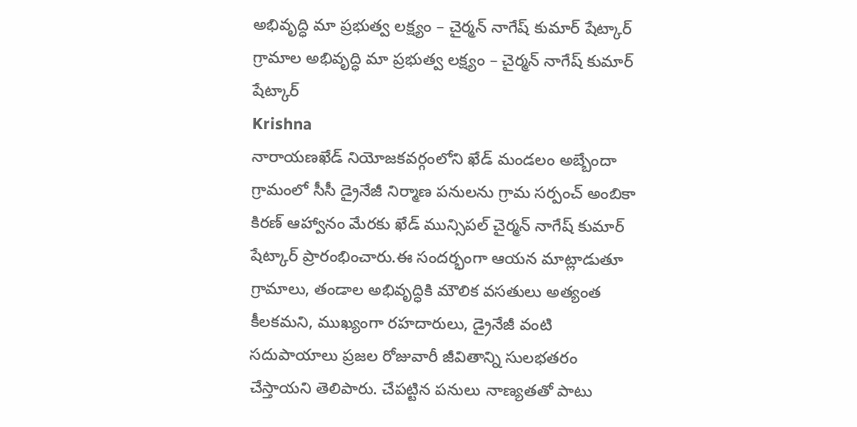అభివృద్ధి మా ప్రభుత్వ లక్ష్యం – చైర్మన్ నాగేష్ కుమార్ షేట్కార్
గ్రామాల అభివృద్ధి మా ప్రభుత్వ లక్ష్యం – చైర్మన్ నాగేష్ కుమార్ షేట్కార్
Krishna
నారాయణఖేడ్ నియోజకవర్గంలోని ఖేడ్ మండలం అబ్బేందా గ్రామంలో సీసీ డ్రైనేజీ నిర్మాణ పనులను గ్రామ సర్పంచ్ అంబికా కిరణ్ ఆహ్వానం మేరకు ఖేడ్ మున్సిపల్ చైర్మన్ నాగేష్ కుమార్ షేట్కార్ ప్రారంభించారు.ఈ సందర్భంగా ఆయన మాట్లాడుతూ గ్రామాలు, తండాల అభివృద్ధికి మౌలిక వసతులు అత్యంత కీలకమని, ముఖ్యంగా రహదారులు, డ్రైనేజీ వంటి సదుపాయాలు ప్రజల రోజువారీ జీవితాన్ని సులభతరం చేస్తాయని తెలిపారు. చేపట్టిన పనులు నాణ్యతతో పాటు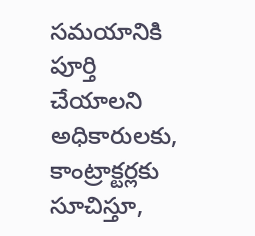సమయానికి పూర్తి చేయాలని అధికారులకు, కాంట్రాక్టర్లకు సూచిస్తూ,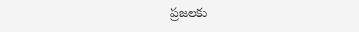ప్రజలకు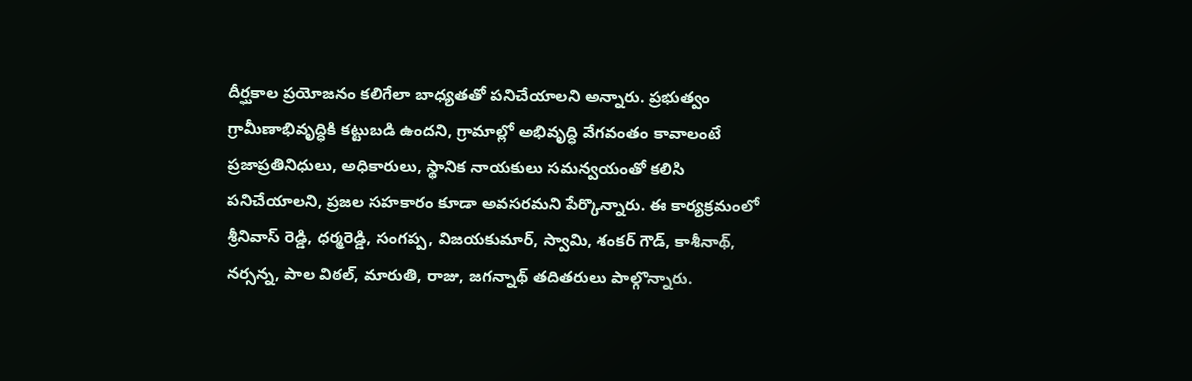దీర్ఘకాల ప్రయోజనం కలిగేలా బాధ్యతతో పనిచేయాలని అన్నారు. ప్రభుత్వం గ్రామీణాభివృద్ధికి కట్టుబడి ఉందని, గ్రామాల్లో అభివృద్ధి వేగవంతం కావాలంటే ప్రజాప్రతినిధులు, అధికారులు, స్థానిక నాయకులు సమన్వయంతో కలిసి పనిచేయాలని, ప్రజల సహకారం కూడా అవసరమని పేర్కొన్నారు. ఈ కార్యక్రమంలో శ్రీనివాస్ రెడ్డి, ధర్మరెడ్డి, సంగప్ప, విజయకుమార్, స్వామి, శంకర్ గౌడ్, కాశీనాథ్, నర్సన్న, పాల విఠల్, మారుతి, రాజు, జగన్నాథ్ తదితరులు పాల్గొన్నారు.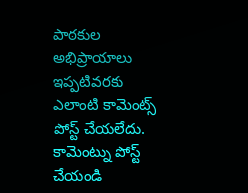పాఠకుల అభిప్రాయాలు
ఇప్పటివరకు ఎలాంటి కామెంట్స్ పోస్ట్ చేయలేదు.
కామెంట్ను పోస్ట్ చేయండి